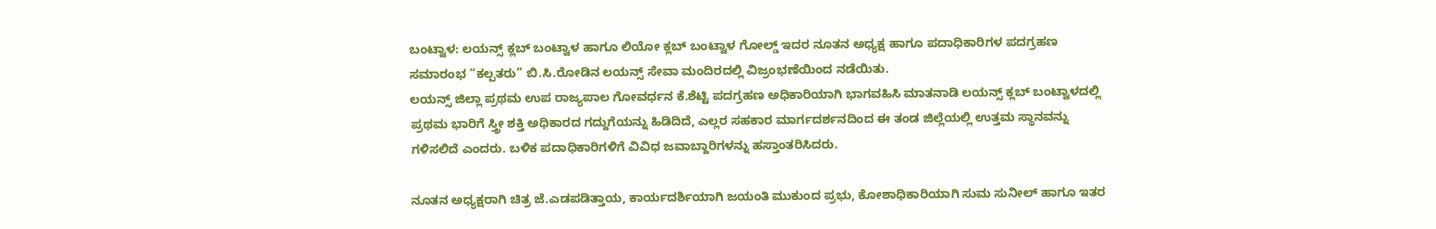ಬಂಟ್ವಾಳ: ಲಯನ್ಸ್ ಕ್ಲಬ್ ಬಂಟ್ವಾಳ ಹಾಗೂ ಲಿಯೋ ಕ್ಲಬ್ ಬಂಟ್ವಾಳ ಗೋಲ್ಡ್ ಇದರ ನೂತನ ಅಧ್ಯಕ್ಷ ಹಾಗೂ ಪದಾಧಿಕಾರಿಗಳ ಪದಗ್ರಹಣ ಸಮಾರಂಭ “ಕಲ್ಪತರು” ಬಿ.ಸಿ.ರೋಡಿನ ಲಯನ್ಸ್ ಸೇವಾ ಮಂದಿರದಲ್ಲಿ ವಿಜ್ರಂಭಣೆಯಿಂದ ನಡೆಯಿತು.
ಲಯನ್ಸ್ ಜಿಲ್ಲಾ ಪ್ರಥಮ ಉಪ ರಾಜ್ಯಪಾಲ ಗೋವರ್ಧನ ಕೆ.ಶೆಟ್ಟಿ ಪದಗ್ರಹಣ ಅಧಿಕಾರಿಯಾಗಿ ಭಾಗವಹಿಸಿ ಮಾತನಾಡಿ ಲಯನ್ಸ್ ಕ್ಲಬ್ ಬಂಟ್ವಾಳದಲ್ಲಿ ಪ್ರಥಮ ಭಾರಿಗೆ ಸ್ತ್ರೀ ಶಕ್ತಿ ಅಧಿಕಾರದ ಗದ್ದುಗೆಯನ್ನು ಹಿಡಿದಿದೆ, ಎಲ್ಲರ ಸಹಕಾರ ಮಾರ್ಗದರ್ಶನದಿಂದ ಈ ತಂಡ ಜಿಲ್ಲೆಯಲ್ಲಿ ಉತ್ತಮ ಸ್ಥಾನವನ್ನು ಗಳಿಸಲಿದೆ ಎಂದರು. ಬಳಿಕ ಪದಾಧಿಕಾರಿಗಳಿಗೆ ವಿವಿಧ ಜವಾಬ್ದಾರಿಗಳನ್ನು ಹಸ್ತಾಂತರಿಸಿದರು.

ನೂತನ ಅಧ್ಯಕ್ಷರಾಗಿ ಚಿತ್ರ ಜೆ.ಎಡಪಡಿತ್ತಾಯ, ಕಾರ್ಯದರ್ಶಿಯಾಗಿ ಜಯಂತಿ ಮುಕುಂದ ಪ್ರಭು, ಕೋಶಾಧಿಕಾರಿಯಾಗಿ ಸುಮ ಸುನೀಲ್ ಹಾಗೂ ಇತರ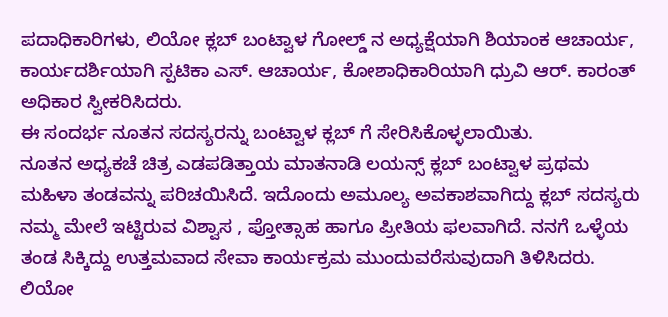ಪದಾಧಿಕಾರಿಗಳು, ಲಿಯೋ ಕ್ಲಬ್ ಬಂಟ್ವಾಳ ಗೋಲ್ಡ್ ನ ಅಧ್ಯಕ್ಷೆಯಾಗಿ ಶಿಯಾಂಕ ಆಚಾರ್ಯ, ಕಾರ್ಯದರ್ಶಿಯಾಗಿ ಸ್ಪಟಿಕಾ ಎಸ್. ಆಚಾರ್ಯ, ಕೋಶಾಧಿಕಾರಿಯಾಗಿ ಧ್ರುವಿ ಆರ್. ಕಾರಂತ್ ಅಧಿಕಾರ ಸ್ವೀಕರಿಸಿದರು.
ಈ ಸಂದರ್ಭ ನೂತನ ಸದಸ್ಯರನ್ನು ಬಂಟ್ವಾಳ ಕ್ಲಬ್ ಗೆ ಸೇರಿಸಿಕೊಳ್ಳಲಾಯಿತು.
ನೂತನ ಅಧ್ಯಕಚೆ ಚಿತ್ರ ಎಡಪಡಿತ್ತಾಯ ಮಾತನಾಡಿ ಲಯನ್ಸ್ ಕ್ಲಬ್ ಬಂಟ್ವಾಳ ಪ್ರಥಮ ಮಹಿಳಾ ತಂಡವನ್ನು ಪರಿಚಯಿಸಿದೆ. ಇದೊಂದು ಅಮೂಲ್ಯ ಅವಕಾಶವಾಗಿದ್ದು ಕ್ಲಬ್ ಸದಸ್ಯರು ನಮ್ಮ ಮೇಲೆ ಇಟ್ಟಿರುವ ವಿಶ್ವಾಸ , ಪ್ತೋತ್ಸಾಹ ಹಾಗೂ ಪ್ರೀತಿಯ ಫಲವಾಗಿದೆ. ನನಗೆ ಒಳ್ಳೆಯ ತಂಡ ಸಿಕ್ಕಿದ್ದು ಉತ್ತಮವಾದ ಸೇವಾ ಕಾರ್ಯಕ್ರಮ ಮುಂದುವರೆಸುವುದಾಗಿ ತಿಳಿಸಿದರು.
ಲಿಯೋ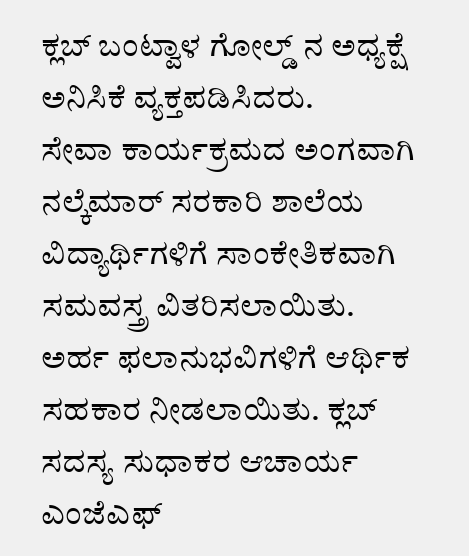ಕ್ಲಬ್ ಬಂಟ್ವಾಳ ಗೋಲ್ಡ್ ನ ಅಧ್ಯಕ್ಷೆ ಅನಿಸಿಕೆ ವ್ಯಕ್ತಪಡಿಸಿದರು.
ಸೇವಾ ಕಾರ್ಯಕ್ರಮದ ಅಂಗವಾಗಿ ನಲ್ಕೆಮಾರ್ ಸರಕಾರಿ ಶಾಲೆಯ ವಿದ್ಯಾರ್ಥಿಗಳಿಗೆ ಸಾಂಕೇತಿಕವಾಗಿ ಸಮವಸ್ತ್ರ ವಿತರಿಸಲಾಯಿತು. ಅರ್ಹ ಫಲಾನುಭವಿಗಳಿಗೆ ಆರ್ಥಿಕ ಸಹಕಾರ ನೀಡಲಾಯಿತು. ಕ್ಲಬ್ ಸದಸ್ಯ ಸುಧಾಕರ ಆಚಾರ್ಯ ಎಂಜೆಎಫ್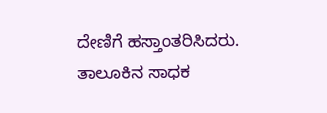ದೇಣಿಗೆ ಹಸ್ತಾಂತರಿಸಿದರು. ತಾಲೂಕಿನ ಸಾಧಕ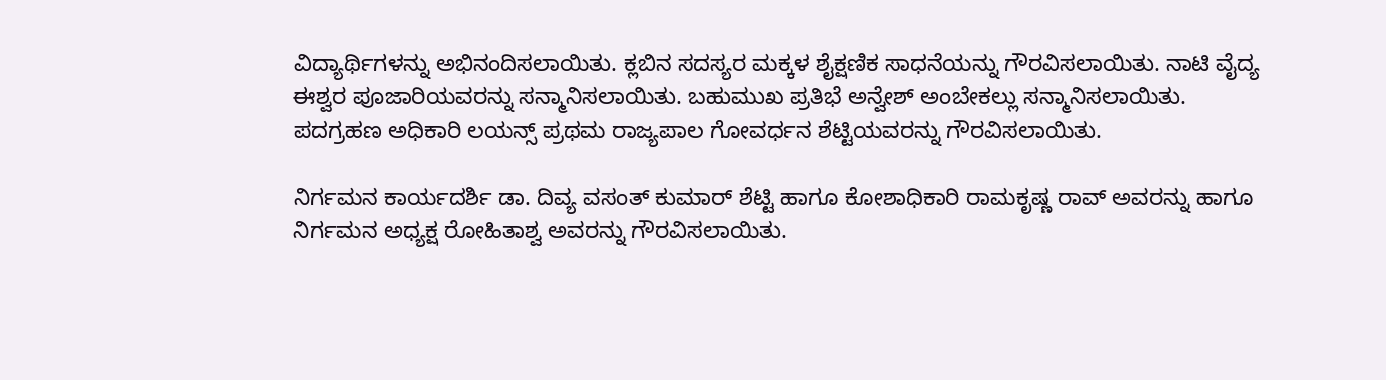ವಿದ್ಯಾರ್ಥಿಗಳನ್ನು ಅಭಿನಂದಿಸಲಾಯಿತು. ಕ್ಲಬಿನ ಸದಸ್ಯರ ಮಕ್ಕಳ ಶೈಕ್ಷಣಿಕ ಸಾಧನೆಯನ್ನು ಗೌರವಿಸಲಾಯಿತು. ನಾಟಿ ವೈದ್ಯ ಈಶ್ವರ ಪೂಜಾರಿಯವರನ್ನು ಸನ್ಮಾನಿಸಲಾಯಿತು. ಬಹುಮುಖ ಪ್ರತಿಭೆ ಅನ್ವೇಶ್ ಅಂಬೇಕಲ್ಲು ಸನ್ಮಾನಿಸಲಾಯಿತು.
ಪದಗ್ರಹಣ ಅಧಿಕಾರಿ ಲಯನ್ಸ್ ಪ್ರಥಮ ರಾಜ್ಯಪಾಲ ಗೋವರ್ಧನ ಶೆಟ್ಟಿಯವರನ್ನು ಗೌರವಿಸಲಾಯಿತು.

ನಿರ್ಗಮನ ಕಾರ್ಯದರ್ಶಿ ಡಾ. ದಿವ್ಯ ವಸಂತ್ ಕುಮಾರ್ ಶೆಟ್ಟಿ ಹಾಗೂ ಕೋಶಾಧಿಕಾರಿ ರಾಮಕೃಷ್ಣ ರಾವ್ ಅವರನ್ನು ಹಾಗೂ ನಿರ್ಗಮನ ಅಧ್ಯಕ್ಷ ರೋಹಿತಾಶ್ವ ಅವರನ್ನು ಗೌರವಿಸಲಾಯಿತು.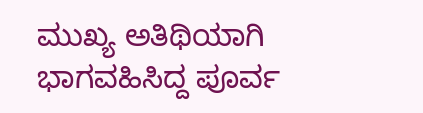ಮುಖ್ಯ ಅತಿಥಿಯಾಗಿ ಭಾಗವಹಿಸಿದ್ದ ಪೂರ್ವ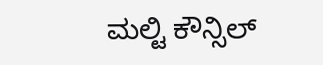ಮಲ್ಟಿ ಕೌನ್ಸಿಲ್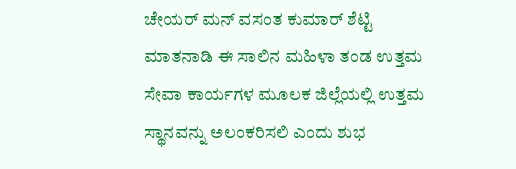ಚೇಯರ್ ಮನ್ ವಸಂತ ಕುಮಾರ್ ಶೆಟ್ಟಿ ಮಾತನಾಡಿ ಈ ಸಾಲಿನ ಮಹಿಳಾ ತಂಡ ಉತ್ತಮ ಸೇವಾ ಕಾರ್ಯಗಳ ಮೂಲಕ ಜಿಲ್ಲೆಯಲ್ಲಿ ಉತ್ತಮ ಸ್ಥಾನವನ್ನು ಅಲಂಕರಿಸಲಿ ಎಂದು ಶುಭ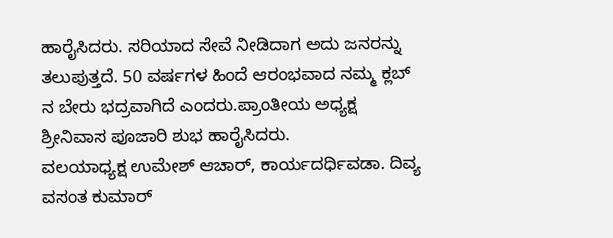ಹಾರೈಸಿದರು. ಸರಿಯಾದ ಸೇವೆ ನೀಡಿದಾಗ ಅದು ಜನರನ್ನು ತಲುಪುತ್ತದೆ. 50 ವರ್ಷಗಳ ಹಿಂದೆ ಆರಂಭವಾದ ನಮ್ಮ ಕ್ಲಬ್ ನ ಬೇರು ಭದ್ರವಾಗಿದೆ ಎಂದರು.ಪ್ರಾಂತೀಯ ಅಧ್ಯಕ್ಷ ಶ್ರೀನಿವಾಸ ಪೂಜಾರಿ ಶುಭ ಹಾರೈಸಿದರು.
ವಲಯಾಧ್ಯಕ್ಷ ಉಮೇಶ್ ಆಚಾರ್, ಕಾರ್ಯದರ್ಧಿವಡಾ. ದಿವ್ಯ ವಸಂತ ಕುಮಾರ್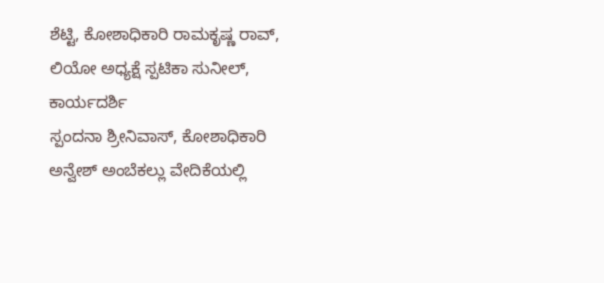ಶೆಟ್ಟಿ, ಕೋಶಾಧಿಕಾರಿ ರಾಮಕೃಷ್ಣ ರಾವ್, ಲಿಯೋ ಅಧ್ಯಕ್ಷೆ ಸ್ಪಟಿಕಾ ಸುನೀಲ್, ಕಾರ್ಯದರ್ಶಿ
ಸ್ಪಂದನಾ ಶ್ರೀನಿವಾಸ್, ಕೋಶಾಧಿಕಾರಿ ಅನ್ವೇಶ್ ಅಂಬೆಕಲ್ಲು ವೇದಿಕೆಯಲ್ಲಿ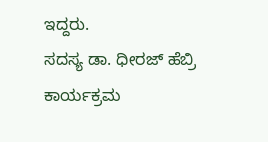ಇದ್ದರು.
ಸದಸ್ಯ ಡಾ. ಧೀರಜ್ ಹೆಬ್ರಿ ಕಾರ್ಯಕ್ರಮ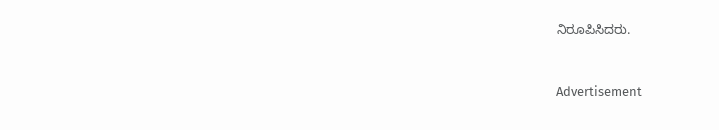ನಿರೂಪಿಸಿದರು.


Advertisement